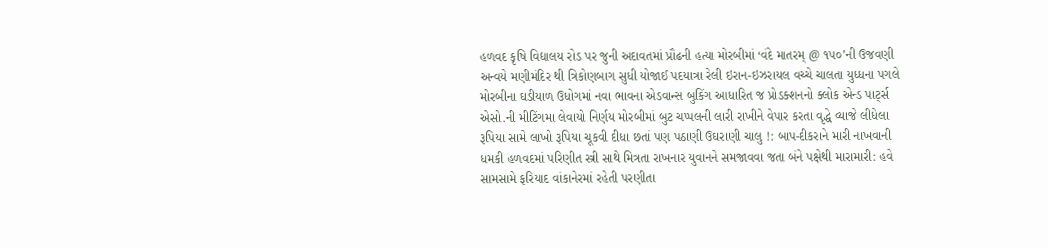હળવદ કૃષિ વિદ્યાલય રોડ પર જુની અદાવતમાં પ્રૌઢની હત્યા મોરબીમાં ‘વંદે માતરમ્ @ ૧૫૦’ની ઉજવણી અન્વયે મણીમંદિર થી ત્રિકોણબાગ સુધી યોજાઈ પદયાત્રા રેલી ઇરાન-ઇઝરાયલ વચ્ચે ચાલતા યુધ્ધના પગલે મોરબીના ઘડીયાળ ઉધોગમાં નવા ભાવના એડવાન્સ બુકિંગ આધારિત જ પ્રોડક્શનનો ક્લોક એન્ડ પાર્ટ્સ એસો.ની મીટિંગમા લેવાયો નિર્ણય મોરબીમાં બુટ ચપ્પલની લારી રાખીને વેપાર કરતા વૃદ્ધે વ્યાજે લીધેલા રૂપિયા સામે લાખો રૂપિયા ચૂકવી દીધા છતાં પણ પઠાણી ઉઘરાણી ચાલુ !: બાપ-દીકરાને મારી નાખવાની ધમકી હળવદમાં પરિણીત સ્ત્રી સાથે મિત્રતા રાખનાર યુવાનને સમજાવવા જતા બંને પક્ષેથી મારામારી: હવે સામસામે ફરિયાદ વાંકાનેરમાં રહેતી પરણીતા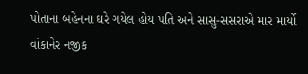પોતાના બહેનના ઘરે ગયેલ હોય પતિ અને સાસુ-સસરાએ માર માર્યો વાંકાનેર નજીક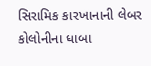સિરામિક કારખાનાની લેબર કોલોનીના ધાબા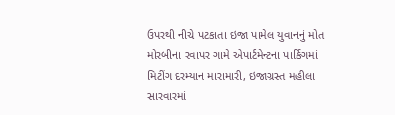ઉપરથી નીચે પટકાતા ઇજા પામેલ યુવાનનું મોત મોરબીના રવાપર ગામે એપાર્ટમેન્ટના પાર્કિગમાં મિટીંગ દરમ્યાન મારામારી, ઇજાગ્રસ્ત મહીલા સારવારમાં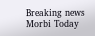Breaking news
Morbi Today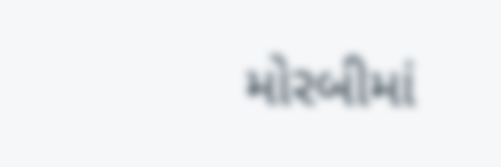મોરબીમાં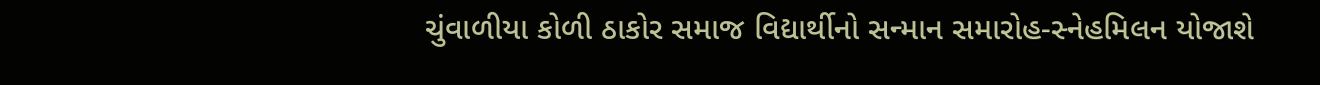ચુંવાળીયા કોળી ઠાકોર સમાજ વિદ્યાર્થીનો સન્માન સમારોહ-સ્નેહમિલન યોજાશે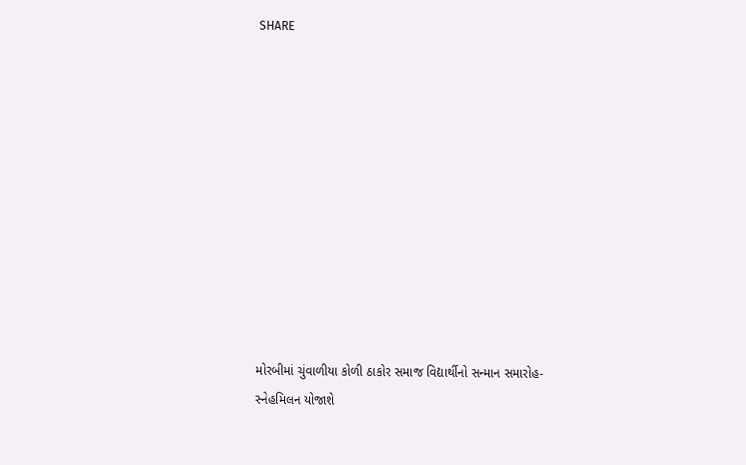SHARE











મોરબીમાં ચુંવાળીયા કોળી ઠાકોર સમાજ વિદ્યાર્થીનો સન્માન સમારોહ-સ્નેહમિલન યોજાશે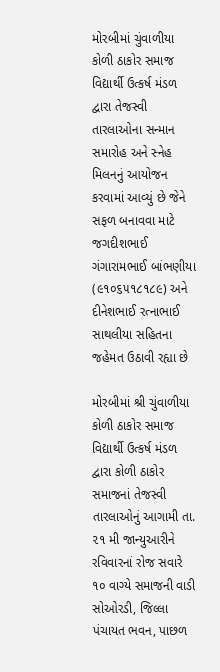મોરબીમાં ચુંવાળીયા કોળી ઠાકોર સમાજ વિદ્યાર્થી ઉત્કર્ષ મંડળ દ્વારા તેજસ્વી તારલાઓના સન્માન સમારોહ અને સ્નેહ મિલનનું આયોજન કરવામાં આવ્યું છે જેને સફળ બનાવવા માટે જગદીશભાઈ ગંગારામભાઈ બાંભણીયા (૯૧૦૬૫૧૮૧૮૯) અને દીનેશભાઈ રત્નાભાઈ સાથલીયા સહિતના જહેમત ઉઠાવી રહ્યા છે

મોરબીમાં શ્રી ચુંવાળીયા કોળી ઠાકોર સમાજ વિદ્યાર્થી ઉત્કર્ષ મંડળ દ્વારા કોળી ઠાકોર સમાજનાં તેજસ્વી તારલાઓનું આગામી તા. ૨૧ મી જાન્યુઆરીને રવિવારનાં રોજ સવારે ૧૦ વાગ્યે સમાજની વાડી સોઓરડી, જિલ્લા પંચાયત ભવન, પાછળ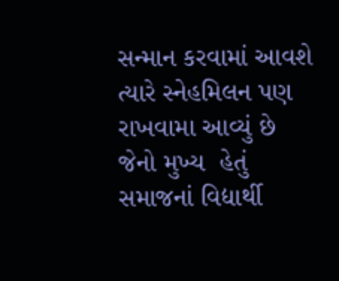સન્માન કરવામાં આવશે ત્યારે સ્નેહમિલન પણ રાખવામા આવ્યું છે જેનો મુખ્ય  હેતું સમાજનાં વિદ્યાર્થી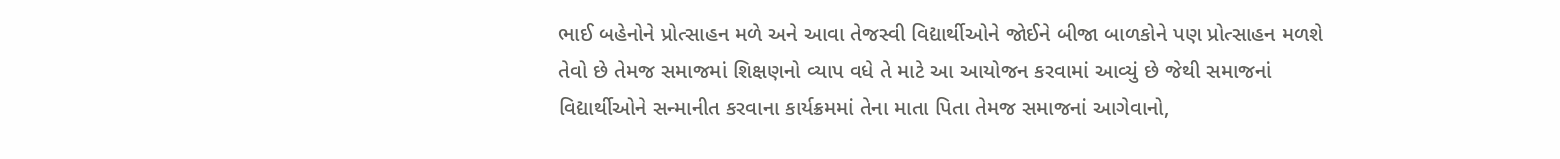ભાઈ બહેનોને પ્રોત્સાહન મળે અને આવા તેજસ્વી વિદ્યાર્થીઓને જોઈને બીજા બાળકોને પણ પ્રોત્સાહન મળશે તેવો છે તેમજ સમાજમાં શિક્ષણનો વ્યાપ વધે તે માટે આ આયોજન કરવામાં આવ્યું છે જેથી સમાજનાં વિદ્યાર્થીઓને સન્માનીત કરવાના કાર્યક્રમમાં તેના માતા પિતા તેમજ સમાજનાં આગેવાનો,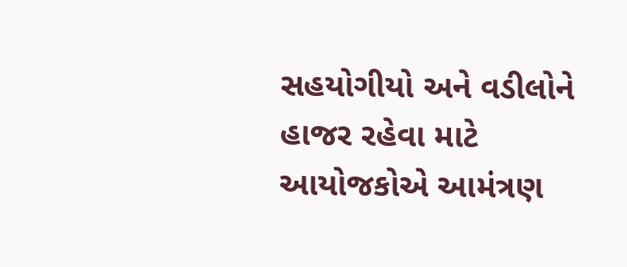સહયોગીયો અને વડીલોને હાજર રહેવા માટે આયોજકોએ આમંત્રણ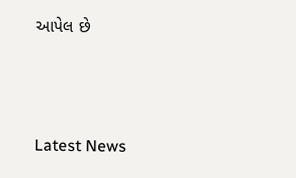આપેલ છે




Latest News